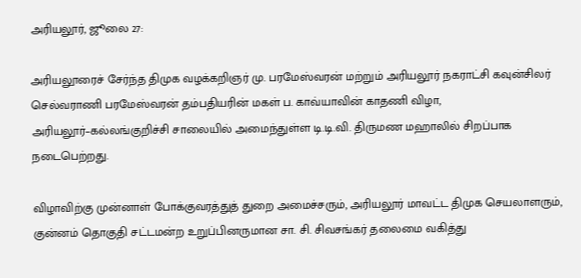அரியலூர், ஜூலை 27:

அரியலூரைச் சேர்ந்த திமுக வழக்கறிஞர் மு. பரமேஸ்வரன் மற்றும் அரியலூர் நகராட்சி கவுன்சிலர் செல்வராணி பரமேஸ்வரன் தம்பதியரின் மகள் ப. காவ்யாவின் காதணி விழா, அரியலூர்–கல்லங்குறிச்சி சாலையில் அமைந்துள்ள டி.டி.வி. திருமண மஹாலில் சிறப்பாக நடைபெற்றது.

விழாவிற்கு முன்னாள் போக்குவரத்துத் துறை அமைச்சரும், அரியலூர் மாவட்ட திமுக செயலாளரும், குன்னம் தொகுதி சட்டமன்ற உறுப்பினருமான சா. சி. சிவசங்கர் தலைமை வகித்து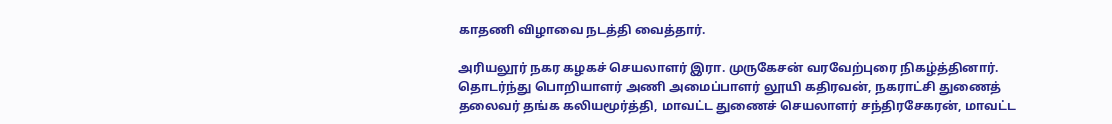காதணி விழாவை நடத்தி வைத்தார்.

அரியலூர் நகர கழகச் செயலாளர் இரா. முருகேசன் வரவேற்புரை நிகழ்த்தினார். தொடர்ந்து பொறியாளர் அணி அமைப்பாளர் லூயி கதிரவன், நகராட்சி துணைத் தலைவர் தங்க கலியமூர்த்தி, மாவட்ட துணைச் செயலாளர் சந்திரசேகரன், மாவட்ட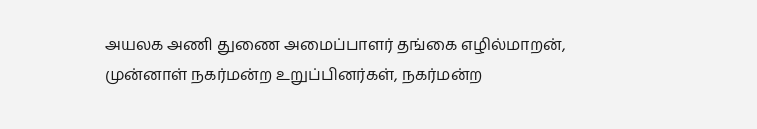அயலக அணி துணை அமைப்பாளர் தங்கை எழில்மாறன், முன்னாள் நகர்மன்ற உறுப்பினர்கள், நகர்மன்ற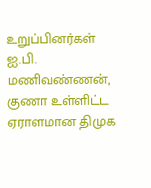உறுப்பினர்கள் ஐ.பி. மணிவண்ணன், குணா உள்ளிட்ட ஏராளமான திமுக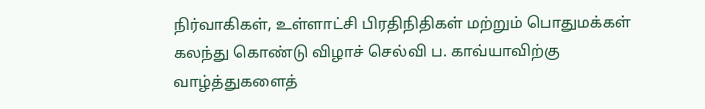நிர்வாகிகள், உள்ளாட்சி பிரதிநிதிகள் மற்றும் பொதுமக்கள் கலந்து கொண்டு விழாச் செல்வி ப. காவ்யாவிற்கு வாழ்த்துகளைத்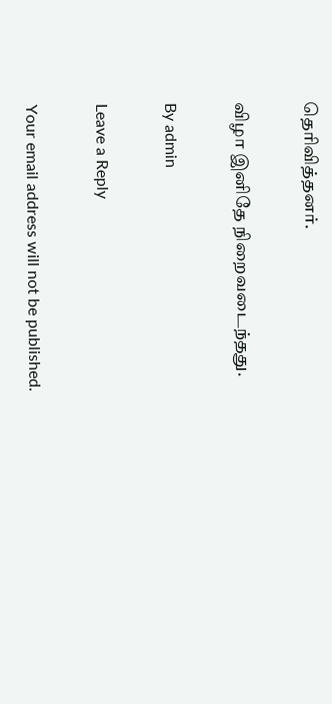தெரிவித்தனர்.

விழா இனிதே நிறைவடைந்தது.

By admin

Leave a Reply

Your email address will not be published.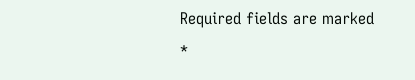Required fields are marked *